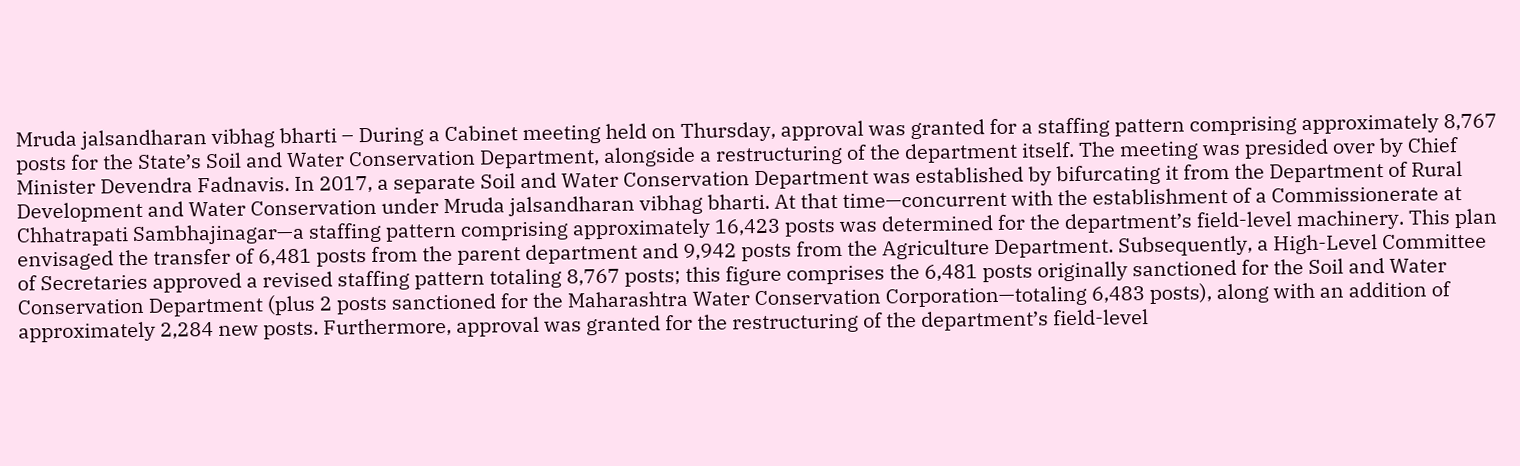Mruda jalsandharan vibhag bharti – During a Cabinet meeting held on Thursday, approval was granted for a staffing pattern comprising approximately 8,767 posts for the State’s Soil and Water Conservation Department, alongside a restructuring of the department itself. The meeting was presided over by Chief Minister Devendra Fadnavis. In 2017, a separate Soil and Water Conservation Department was established by bifurcating it from the Department of Rural Development and Water Conservation under Mruda jalsandharan vibhag bharti. At that time—concurrent with the establishment of a Commissionerate at Chhatrapati Sambhajinagar—a staffing pattern comprising approximately 16,423 posts was determined for the department’s field-level machinery. This plan envisaged the transfer of 6,481 posts from the parent department and 9,942 posts from the Agriculture Department. Subsequently, a High-Level Committee of Secretaries approved a revised staffing pattern totaling 8,767 posts; this figure comprises the 6,481 posts originally sanctioned for the Soil and Water Conservation Department (plus 2 posts sanctioned for the Maharashtra Water Conservation Corporation—totaling 6,483 posts), along with an addition of approximately 2,284 new posts. Furthermore, approval was granted for the restructuring of the department’s field-level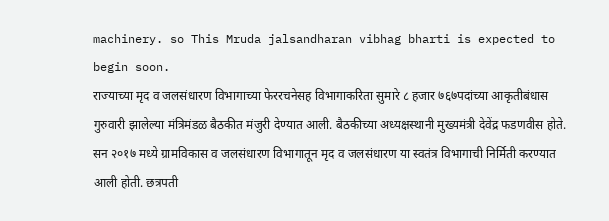machinery. so This Mruda jalsandharan vibhag bharti is expected to begin soon.
राज्याच्या मृद व जलसंधारण विभागाच्या फेररचनेसह विभागाकरिता सुमारे ८ हजार ७६७पदांच्या आकृतीबंधास गुरुवारी झालेल्या मंत्रिमंडळ बैठकीत मंजुरी देण्यात आली. बैठकीच्या अध्यक्षस्थानी मुख्यमंत्री देवेंद्र फडणवीस होते. सन २०१७ मध्ये ग्रामविकास व जलसंधारण विभागातून मृद व जलसंधारण या स्वतंत्र विभागाची निर्मिती करण्यात आली होती. छत्रपती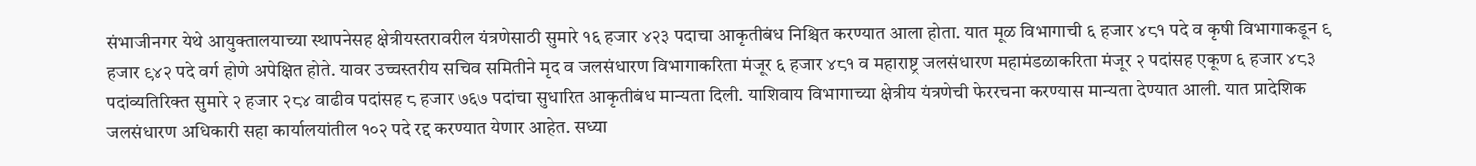संभाजीनगर येथे आयुक्तालयाच्या स्थापनेसह क्षेत्रीयस्तरावरील यंत्रणेसाठी सुमारे १६ हजार ४२३ पदाचा आकृतीबंध निश्चित करण्यात आला होता. यात मूळ विभागाची ६ हजार ४८१ पदे व कृषी विभागाकडून ९ हजार ९४२ पदे वर्ग होणे अपेक्षित होते. यावर उच्चस्तरीय सचिव समितीने मृद व जलसंधारण विभागाकरिता मंजूर ६ हजार ४८१ व महाराष्ट्र जलसंधारण महामंडळाकरिता मंजूर २ पदांसह एकूण ६ हजार ४८३ पदांव्यतिरिक्त सुमारे २ हजार २८४ वाढीव पदांसह ८ हजार ७६७ पदांचा सुधारित आकृतीबंध मान्यता दिली. याशिवाय विभागाच्या क्षेत्रीय यंत्रणेची फेररचना करण्यास मान्यता देण्यात आली. यात प्रादेशिक जलसंधारण अधिकारी सहा कार्यालयांतील १०२ पदे रद्द करण्यात येणार आहेत. सध्या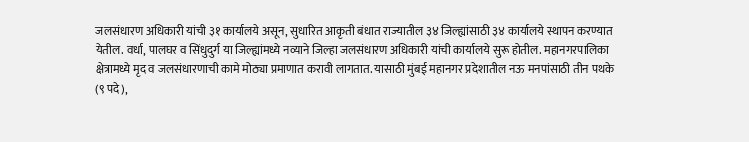जलसंधारण अधिकारी यांची ३१ कार्यालये असून, सुधारित आकृती बंधात राज्यातील ३४ जिल्ह्यांसाठी ३४ कार्यालये स्थापन करण्यात येतील. वर्धा, पालघर व सिंधुदुर्ग या जिल्ह्यांमध्ये नव्याने जिल्हा जलसंधारण अधिकारी यांची कार्यालये सुरू होतील. महानगरपालिका क्षेत्रामध्ये मृद व जलसंधारणाची कामे मोठ्या प्रमाणात करावी लागतात. यासाठी मुंबई महानगर प्रदेशातील नऊ मनपांसाठी तीन पथके (९ पदे),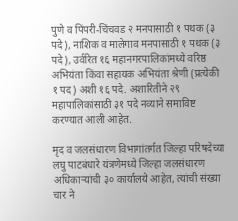पुणे व पिंपरी-चिंचवड २ मनपासाठी १ पथक (३ पदे), नाशिक व मालेगाव मनपासाठी १ पथक (३ पदे), उर्वरित १६ महानगरपालिकांमध्ये वरिष्ठ अभियंता किंवा सहायक अभियंता श्रेणी (प्रत्येकी १ पद) अशी १६ पदे. अशारितीने २९ महापालिकांसाठी ३१ पदे नव्याने समाविष्ट करण्यात आली आहेत.

मृद व जलसंधारण विभागांतर्गत जिल्हा परिषदेच्या लघु पाटबंधारे यंत्रणेमध्ये जिल्हा जलसंधारण अधिकाऱ्यांची ३० कार्यालये आहेत, त्यांची संख्या चार ने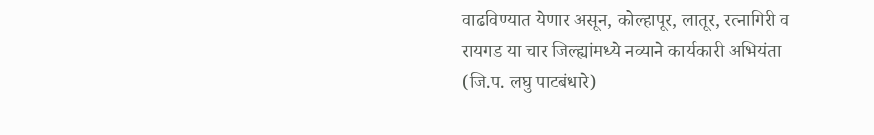वाढविण्यात येणार असून, कोल्हापूर, लातूर, रत्नागिरी व रायगड या चार जिल्ह्यांमध्ये नव्याने कार्यकारी अभियंता (जि.प. लघु पाटबंधारे)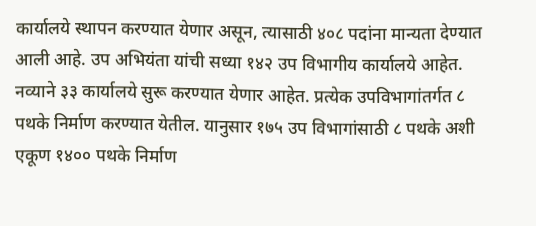कार्यालये स्थापन करण्यात येणार असून, त्यासाठी ४०८ पदांना मान्यता देण्यात आली आहे. उप अभियंता यांची सध्या १४२ उप विभागीय कार्यालये आहेत. नव्याने ३३ कार्यालये सुरू करण्यात येणार आहेत. प्रत्येक उपविभागांतर्गत ८ पथके निर्माण करण्यात येतील. यानुसार १७५ उप विभागांसाठी ८ पथके अशी एकूण १४०० पथके निर्माण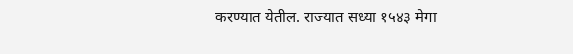करण्यात येतील. राज्यात सध्या १५४३ मेगा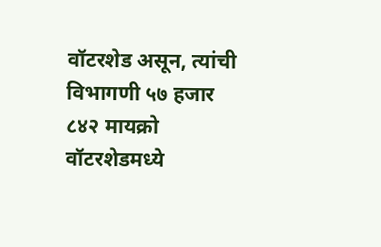वॉटरशेड असून, त्यांची विभागणी ५७ हजार ८४२ मायक्रो वॉटरशेडमध्ये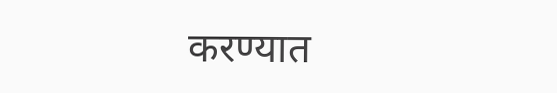करण्यात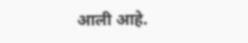आली आहे.